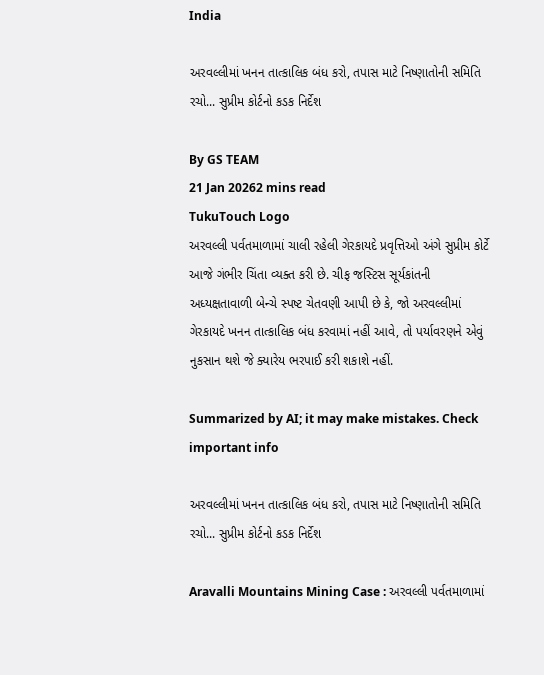India

અરવલ્લીમાં ખનન તાત્કાલિક બંધ કરો, તપાસ માટે નિષ્ણાતોની સમિતિ રચો... સુપ્રીમ કોર્ટનો કડક નિર્દેશ

By GS TEAM
21 Jan 20262 mins read
TukuTouch Logo
અરવલ્લી પર્વતમાળામાં ચાલી રહેલી ગેરકાયદે પ્રવૃત્તિઓ અંગે સુપ્રીમ કોર્ટે આજે ગંભીર ચિંતા વ્યક્ત કરી છે. ચીફ જસ્ટિસ સૂર્યકાંતની અધ્યક્ષતાવાળી બેન્ચે સ્પષ્ટ ચેતવણી આપી છે કે, જો અરવલ્લીમાં ગેરકાયદે ખનન તાત્કાલિક બંધ કરવામાં નહીં આવે, તો પર્યાવરણને એવું નુકસાન થશે જે ક્યારેય ભરપાઈ કરી શકાશે નહીં.

Summarized by AI; it may make mistakes. Check important info

અરવલ્લીમાં ખનન તાત્કાલિક બંધ કરો, તપાસ માટે નિષ્ણાતોની સમિતિ રચો... સુપ્રીમ કોર્ટનો કડક નિર્દેશ

Aravalli Mountains Mining Case : અરવલ્લી પર્વતમાળામાં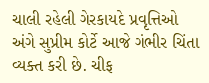ચાલી રહેલી ગેરકાયદે પ્રવૃત્તિઓ અંગે સુપ્રીમ કોર્ટે આજે ગંભીર ચિંતા વ્યક્ત કરી છે. ચીફ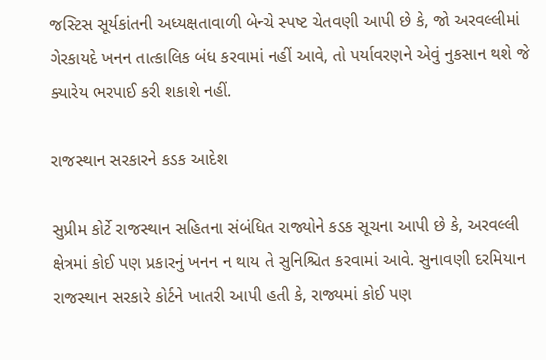જસ્ટિસ સૂર્યકાંતની અધ્યક્ષતાવાળી બેન્ચે સ્પષ્ટ ચેતવણી આપી છે કે, જો અરવલ્લીમાં ગેરકાયદે ખનન તાત્કાલિક બંધ કરવામાં નહીં આવે, તો પર્યાવરણને એવું નુકસાન થશે જે ક્યારેય ભરપાઈ કરી શકાશે નહીં.

રાજસ્થાન સરકારને કડક આદેશ

સુપ્રીમ કોર્ટે રાજસ્થાન સહિતના સંબંધિત રાજ્યોને કડક સૂચના આપી છે કે, અરવલ્લી ક્ષેત્રમાં કોઈ પણ પ્રકારનું ખનન ન થાય તે સુનિશ્ચિત કરવામાં આવે. સુનાવણી દરમિયાન રાજસ્થાન સરકારે કોર્ટને ખાતરી આપી હતી કે, રાજ્યમાં કોઈ પણ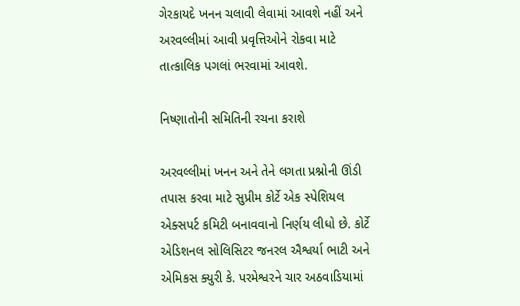ગેરકાયદે ખનન ચલાવી લેવામાં આવશે નહીં અને અરવલ્લીમાં આવી પ્રવૃત્તિઓને રોકવા માટે તાત્કાલિક પગલાં ભરવામાં આવશે.

નિષ્ણાતોની સમિતિની રચના કરાશે

અરવલ્લીમાં ખનન અને તેને લગતા પ્રશ્નોની ઊંડી તપાસ કરવા માટે સુપ્રીમ કોર્ટે એક સ્પેશિયલ એક્સપર્ટ કમિટી બનાવવાનો નિર્ણય લીધો છે. કોર્ટે એડિશનલ સોલિસિટર જનરલ ઐશ્વર્યા ભાટી અને એમિકસ ક્યુરી કે. પરમેશ્વરને ચાર અઠવાડિયામાં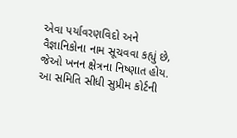એવા પર્યાવરણવિદો અને વૈજ્ઞાનિકોના નામ સૂચવવા કહ્યું છે, જેઓ ખનન ક્ષેત્રના નિષ્ણાત હોય. આ સમિતિ સીધી સુપ્રીમ કોર્ટની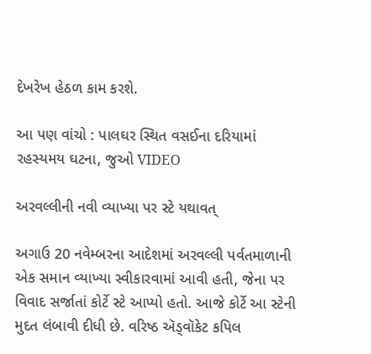દેખરેખ હેઠળ કામ કરશે.

આ પણ વાંચો : પાલઘર સ્થિત વસઈના દરિયામાં રહસ્યમય ઘટના, જુઓ VIDEO

અરવલ્લીની નવી વ્યાખ્યા પર સ્ટે યથાવત્

અગાઉ 20 નવેમ્બરના આદેશમાં અરવલ્લી પર્વતમાળાની એક સમાન વ્યાખ્યા સ્વીકારવામાં આવી હતી, જેના પર વિવાદ સર્જાતાં કોર્ટે સ્ટે આપ્યો હતો. આજે કોર્ટે આ સ્ટેની મુદત લંબાવી દીધી છે. વરિષ્ઠ ઍડ્વૉકેટ કપિલ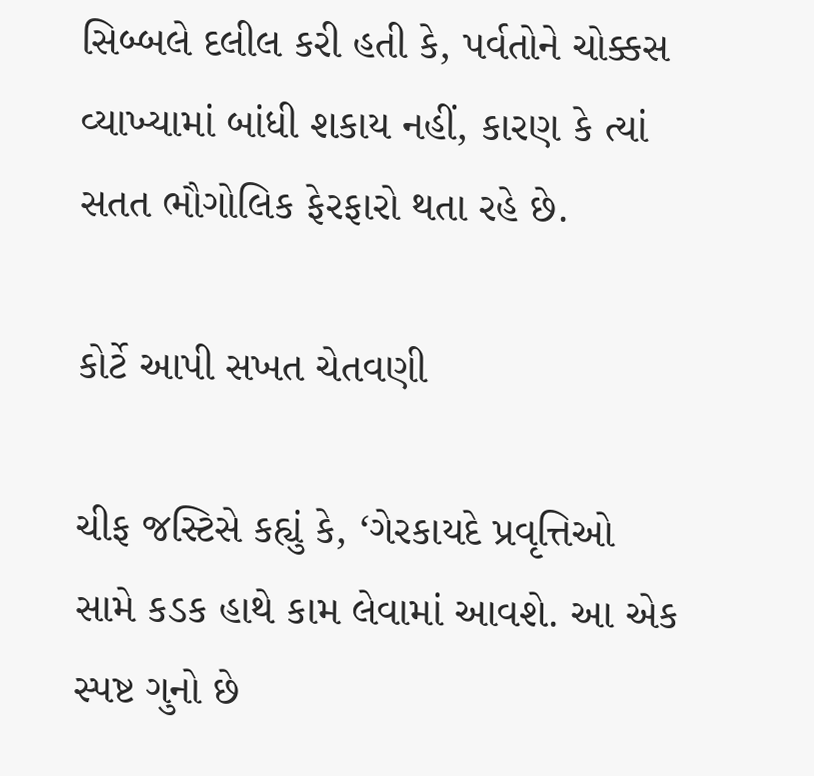સિબ્બલે દલીલ કરી હતી કે, પર્વતોને ચોક્કસ વ્યાખ્યામાં બાંધી શકાય નહીં, કારણ કે ત્યાં સતત ભૌગોલિક ફેરફારો થતા રહે છે.

કોર્ટે આપી સખત ચેતવણી

ચીફ જસ્ટિસે કહ્યું કે, ‘ગેરકાયદે પ્રવૃત્તિઓ સામે કડક હાથે કામ લેવામાં આવશે. આ એક સ્પષ્ટ ગુનો છે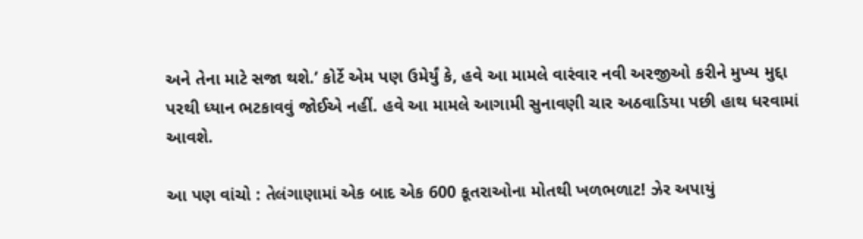અને તેના માટે સજા થશે.’ કોર્ટે એમ પણ ઉમેર્યું કે, હવે આ મામલે વારંવાર નવી અરજીઓ કરીને મુખ્ય મુદ્દા પરથી ધ્યાન ભટકાવવું જોઈએ નહીં. હવે આ મામલે આગામી સુનાવણી ચાર અઠવાડિયા પછી હાથ ધરવામાં આવશે.

આ પણ વાંચો : તેલંગાણામાં એક બાદ એક 600 કૂતરાઓના મોતથી ખળભળાટ! ઝેર અપાયું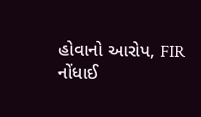હોવાનો આરોપ, FIR નોંધાઈ